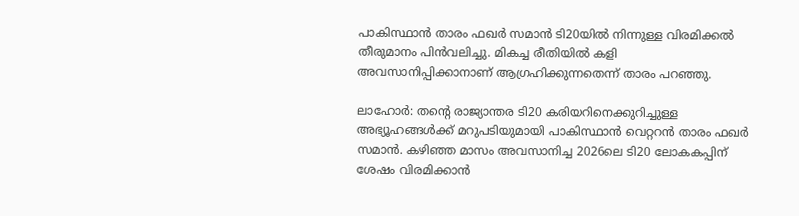പാകിസ്ഥാന്‍ താരം ഫഖര്‍ സമാന്‍ ടി20യില്‍ നിന്നുള്ള വിരമിക്കല്‍ തീരുമാനം പിന്‍വലിച്ചു. മികച്ച രീതിയില്‍ കളി അവസാനിപ്പിക്കാനാണ് ആഗ്രഹിക്കുന്നതെന്ന് താരം പറഞ്ഞു.

ലാഹോര്‍: തന്റെ രാജ്യാന്തര ടി20 കരിയറിനെക്കുറിച്ചുള്ള അഭ്യൂഹങ്ങള്‍ക്ക് മറുപടിയുമായി പാകിസ്ഥാന്‍ വെറ്ററന്‍ താരം ഫഖര്‍ സമാന്‍. കഴിഞ്ഞ മാസം അവസാനിച്ച 2026ലെ ടി20 ലോകകപ്പിന് ശേഷം വിരമിക്കാന്‍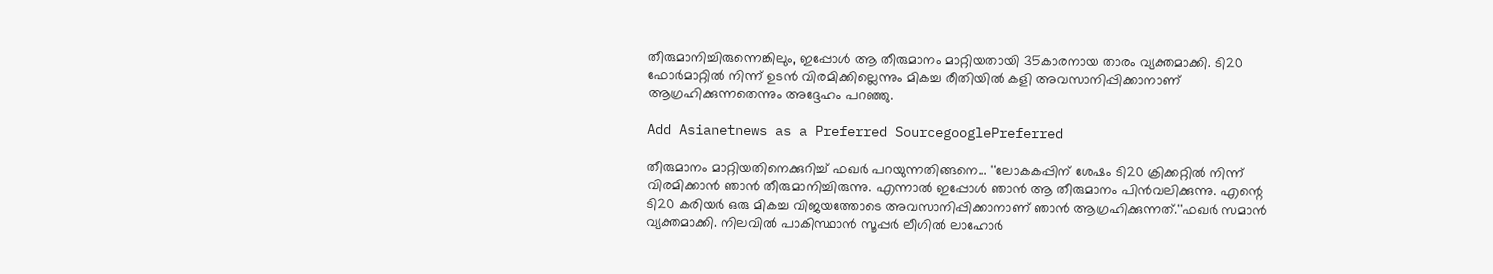തീരുമാനിച്ചിരുന്നെങ്കിലും, ഇപ്പോള്‍ ആ തീരുമാനം മാറ്റിയതായി 35കാരനായ താരം വ്യക്തമാക്കി. ടി20 ഫോര്‍മാറ്റില്‍ നിന്ന് ഉടന്‍ വിരമിക്കില്ലെന്നും മികച്ച രീതിയില്‍ കളി അവസാനിപ്പിക്കാനാണ് ആഗ്രഹിക്കുന്നതെന്നും അദ്ദേഹം പറഞ്ഞു.

Add Asianetnews as a Preferred SourcegooglePreferred

തീരുമാനം മാറ്റിയതിനെക്കുറിച്ച് ഫഖര്‍ പറയുന്നതിങ്ങനെ... ''ലോകകപ്പിന് ശേഷം ടി20 ക്രിക്കറ്റില്‍ നിന്ന് വിരമിക്കാന്‍ ഞാന്‍ തീരുമാനിച്ചിരുന്നു. എന്നാല്‍ ഇപ്പോള്‍ ഞാന്‍ ആ തീരുമാനം പിന്‍വലിക്കുന്നു. എന്റെ ടി20 കരിയര്‍ ഒരു മികച്ച വിജയത്തോടെ അവസാനിപ്പിക്കാനാണ് ഞാന്‍ ആഗ്രഹിക്കുന്നത്.''ഫഖര്‍ സമാന്‍ വ്യക്തമാക്കി. നിലവില്‍ പാകിസ്ഥാന്‍ സൂപ്പര്‍ ലീഗില്‍ ലാഹോര്‍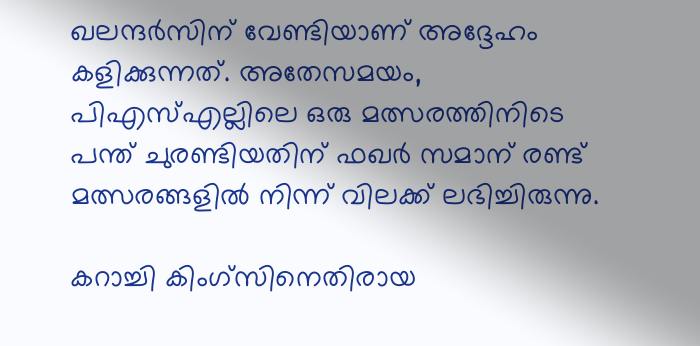ഖലന്ദര്‍സിന് വേണ്ടിയാണ് അദ്ദേഹം കളിക്കുന്നത്. അതേസമയം, പിഎസ്എല്ലിലെ ഒരു മത്സരത്തിനിടെ പന്ത് ചുരണ്ടിയതിന് ഫഖര്‍ സമാന് രണ്ട് മത്സരങ്ങളില്‍ നിന്ന് വിലക്ക് ലഭിച്ചിരുന്നു.

കറാച്ചി കിംഗ്സിനെതിരായ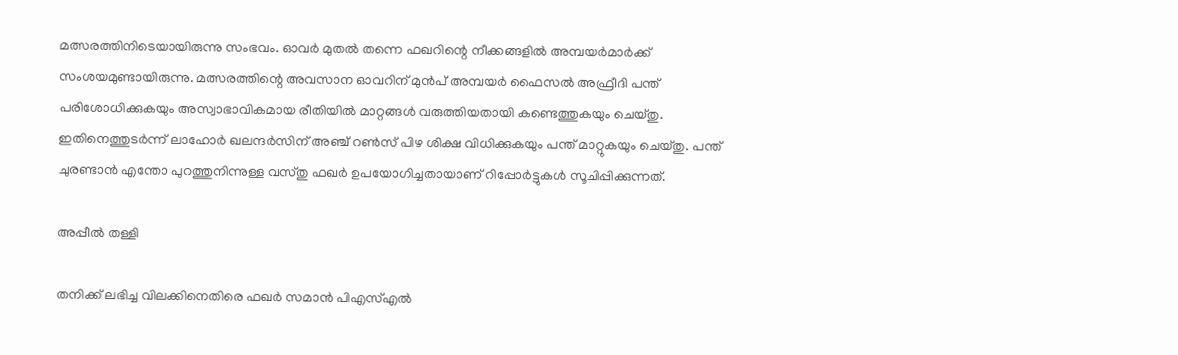മത്സരത്തിനിടെയായിരുന്നു സംഭവം. ഓവര്‍ മുതല്‍ തന്നെ ഫഖറിന്റെ നീക്കങ്ങളില്‍ അമ്പയര്‍മാര്‍ക്ക് സംശയമുണ്ടായിരുന്നു. മത്സരത്തിന്റെ അവസാന ഓവറിന് മുന്‍പ് അമ്പയര്‍ ഫൈസല്‍ അഫ്രീദി പന്ത് പരിശോധിക്കുകയും അസ്വാഭാവികമായ രീതിയില്‍ മാറ്റങ്ങള്‍ വരുത്തിയതായി കണ്ടെത്തുകയും ചെയ്തു. ഇതിനെത്തുടര്‍ന്ന് ലാഹോര്‍ ഖലന്ദര്‍സിന് അഞ്ച് റണ്‍സ് പിഴ ശിക്ഷ വിധിക്കുകയും പന്ത് മാറ്റുകയും ചെയ്തു. പന്ത് ചുരണ്ടാന്‍ എന്തോ പുറത്തുനിന്നുള്ള വസ്തു ഫഖര്‍ ഉപയോഗിച്ചതായാണ് റിപ്പോര്‍ട്ടുകള്‍ സൂചിപ്പിക്കുന്നത്.

അപ്പീല്‍ തള്ളി

തനിക്ക് ലഭിച്ച വിലക്കിനെതിരെ ഫഖര്‍ സമാന്‍ പിഎസ്എല്‍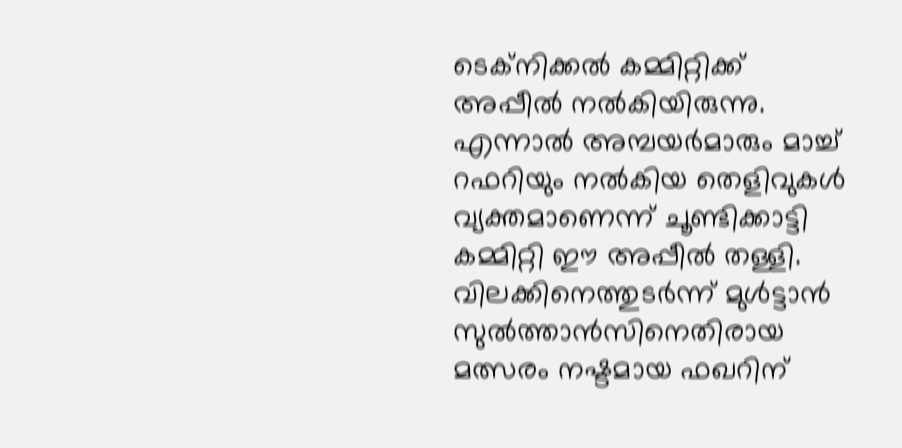ടെക്‌നിക്കല്‍ കമ്മിറ്റിക്ക് അപ്പീല്‍ നല്‍കിയിരുന്നു. എന്നാല്‍ അമ്പയര്‍മാരും മാച്ച് റഫറിയും നല്‍കിയ തെളിവുകള്‍ വ്യക്തമാണെന്ന് ചൂണ്ടിക്കാട്ടി കമ്മിറ്റി ഈ അപ്പീല്‍ തള്ളി. വിലക്കിനെത്തുടര്‍ന്ന് മുള്‍ട്ടാന്‍ സുല്‍ത്താന്‍സിനെതിരായ മത്സരം നഷ്ടമായ ഫഖറിന്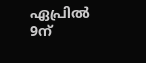ഏപ്രില്‍ 9ന്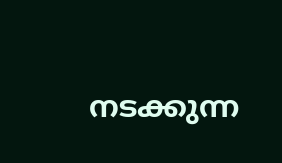നടക്കുന്ന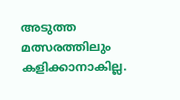അടുത്ത മത്സരത്തിലും കളിക്കാനാകില്ല.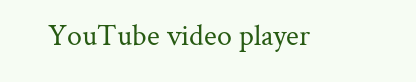YouTube video player